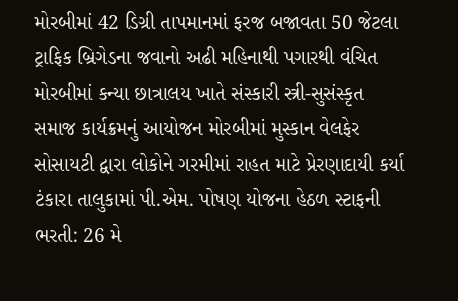મોરબીમાં 42 ડિગ્રી તાપમાનમાં ફરજ બજાવતા 50 જેટલા ટ્રાફિક બ્રિગેડના જવાનો અઢી મહિનાથી પગારથી વંચિત મોરબીમાં કન્યા છાત્રાલય ખાતે સંસ્કારી સ્ત્રી-સુસંસ્કૃત સમાજ કાર્યક્રમનું આયોજન મોરબીમાં મુસ્કાન વેલફેર સોસાયટી દ્વારા લોકોને ગરમીમાં રાહત માટે પ્રેરણાદાયી કર્યા ટંકારા તાલુકામાં પી.એમ. પોષણ યોજના હેઠળ સ્ટાફની ભરતી: 26 મે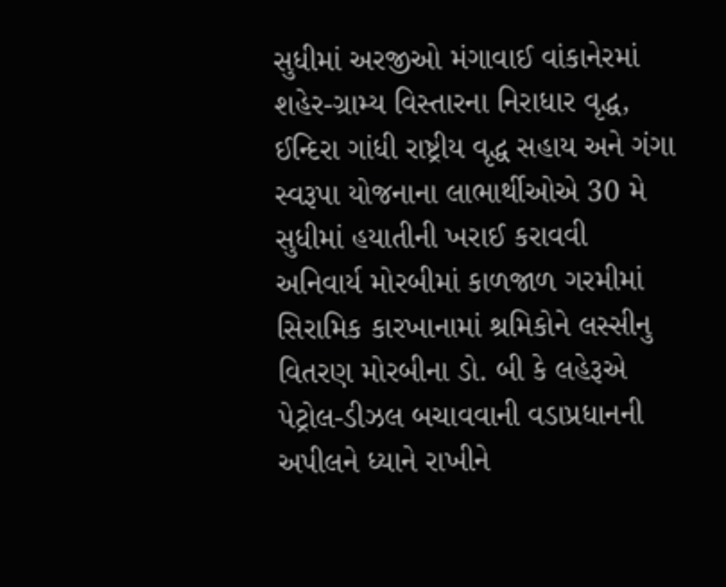સુધીમાં અરજીઓ મંગાવાઈ વાંકાનેરમાં શહેર-ગ્રામ્ય વિસ્તારના નિરાધાર વૃદ્ધ, ઈન્દિરા ગાંધી રાષ્ટ્રીય વૃદ્ધ સહાય અને ગંગા સ્વરૂપા યોજનાના લાભાર્થીઓએ 30 મે સુધીમાં હયાતીની ખરાઈ કરાવવી અનિવાર્ય મોરબીમાં કાળજાળ ગરમીમાં સિરામિક કારખાનામાં શ્રમિકોને લસ્સીનુ વિતરણ મોરબીના ડો. બી કે લહેરૂએ પેટ્રોલ-ડીઝલ બચાવવાની વડાપ્રધાનની અપીલને ધ્યાને રાખીને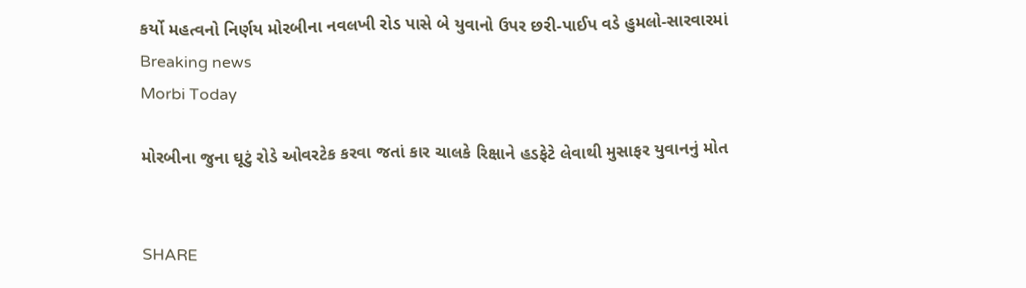કર્યો મહત્વનો નિર્ણય મોરબીના નવલખી રોડ પાસે બે યુવાનો ઉપર છરી-પાઈપ વડે હુમલો-સારવારમાં
Breaking news
Morbi Today

મોરબીના જુના ઘૂટું રોડે ઓવરટેક કરવા જતાં કાર ચાલકે રિક્ષાને હડફેટે લેવાથી મુસાફર યુવાનનું મોત


SHARE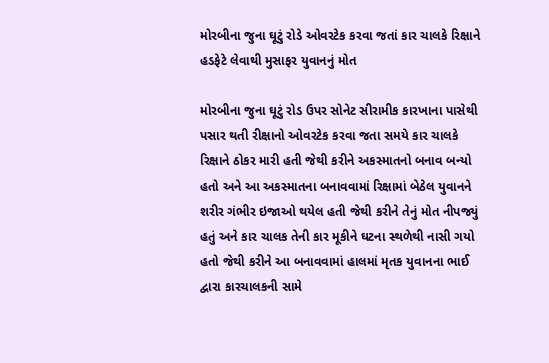મોરબીના જુના ઘૂટું રોડે ઓવરટેક કરવા જતાં કાર ચાલકે રિક્ષાને હડફેટે લેવાથી મુસાફર યુવાનનું મોત

મોરબીના જુના ઘૂટું રોડ ઉપર સોનેટ સીરામીક કારખાના પાસેથી પસાર થતી રીક્ષાનો ઓવરટેક કરવા જતા સમયે કાર ચાલકે રિક્ષાને ઠોકર મારી હતી જેથી કરીને અકસ્માતનો બનાવ બન્યો હતો અને આ અકસ્માતના બનાવવામાં રિક્ષામાં બેઠેલ યુવાનને શરીર ગંભીર ઇજાઓ થયેલ હતી જેથી કરીને તેનું મોત નીપજ્યું હતું અને કાર ચાલક તેની કાર મૂકીને ઘટના સ્થળેથી નાસી ગયો હતો જેથી કરીને આ બનાવવામાં હાલમાં મૃતક યુવાનના ભાઈ દ્વારા કારચાલકની સામે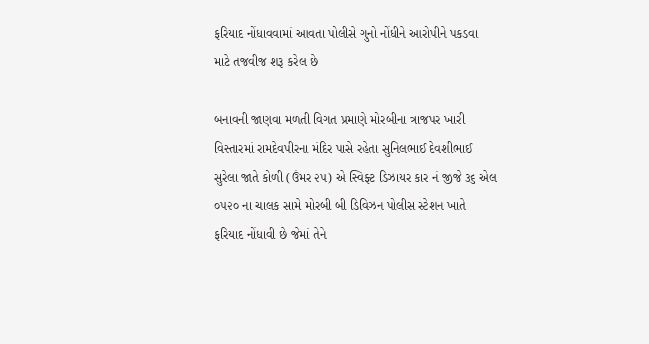ફરિયાદ નોંધાવવામાં આવતા પોલીસે ગુનો નોંધીને આરોપીને પકડવા માટે તજવીજ શરૂ કરેલ છે

બનાવની જાણવા મળતી વિગત પ્રમાણે મોરબીના ત્રાજપર ખારી વિસ્તારમાં રામદેવપીરના મંદિર પાસે રહેતા સુનિલભાઈ દેવશીભાઈ સુરેલા જાતે કોળી (ઉંમર ૨૫) એ સ્વિફ્ટ ડિઝાયર કાર નં જીજે ૩૬ એલ ૦૫૨૦ ના ચાલક સામે મોરબી બી ડિવિઝન પોલીસ સ્ટેશન ખાતે ફરિયાદ નોંધાવી છે જેમાં તેને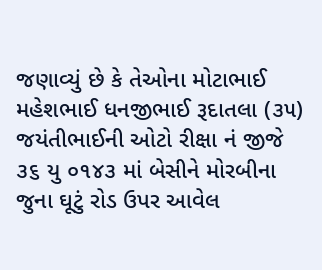જણાવ્યું છે કે તેઓના મોટાભાઈ મહેશભાઈ ધનજીભાઈ રૂદાતલા (૩૫) જયંતીભાઈની ઓટો રીક્ષા નં જીજે ૩૬ યુ ૦૧૪૩ માં બેસીને મોરબીના જુના ઘૂટું રોડ ઉપર આવેલ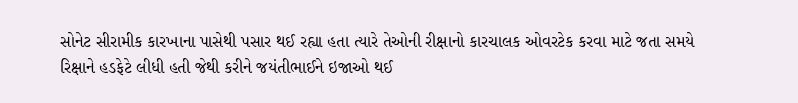સોનેટ સીરામીક કારખાના પાસેથી પસાર થઈ રહ્યા હતા ત્યારે તેઓની રીક્ષાનો કારચાલક ઓવરટેક કરવા માટે જતા સમયે રિક્ષાને હડફેટે લીધી હતી જેથી કરીને જયંતીભાઈને ઇજાઓ થઈ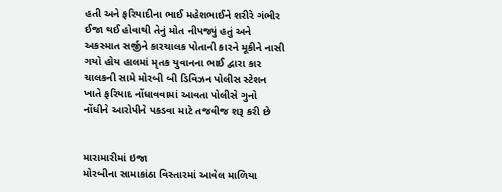હતી અને ફરિયાદીના ભાઈ મહેશભાઈને શરીરે ગંભીર ઈજા થઈ હોવાથી તેનું મોત નીપજ્યું હતું અને અકસ્માત સર્જીને કારચાલક પોતાની કારને મૂકીને નાસી ગયો હોય હાલમાં મૃતક યુવાનના ભાઈ દ્વારા કાર ચાલકની સામે મોરબી બી ડિવિઝન પોલીસ સ્ટેશન ખાતે ફરિયાદ નોંધાવવામાં આવતા પોલીસે ગુનો નોંધીને આરોપીને પકડવા માટે તજવીજ શરૂ કરી છે


મારામારીમાં ઇજા
મોરબીના સામાકાંઠા વિસ્તારમાં આવેલ માળિયા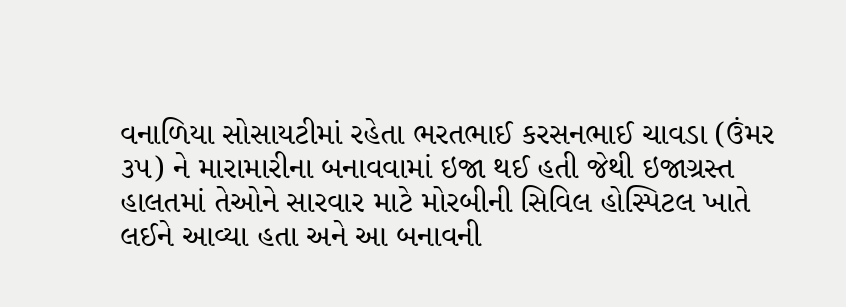વનાળિયા સોસાયટીમાં રહેતા ભરતભાઈ કરસનભાઈ ચાવડા (ઉંમર ૩૫) ને મારામારીના બનાવવામાં ઇજા થઈ હતી જેથી ઇજાગ્રસ્ત હાલતમાં તેઓને સારવાર માટે મોરબીની સિવિલ હોસ્પિટલ ખાતે લઈને આવ્યા હતા અને આ બનાવની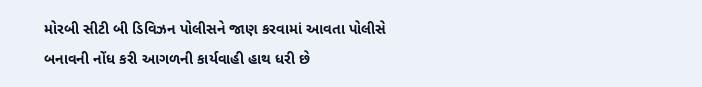મોરબી સીટી બી ડિવિઝન પોલીસને જાણ કરવામાં આવતા પોલીસે બનાવની નોંધ કરી આગળની કાર્યવાહી હાથ ધરી છે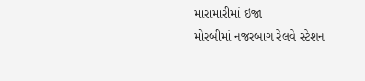મારામારીમાં ઇજા
મોરબીમાં નજરબાગ રેલવે સ્ટેશન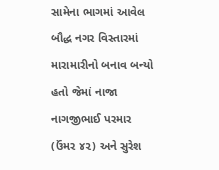સામેના ભાગમાં આવેલ બૌદ્ધ નગર વિસ્તારમાં મારામારીનો બનાવ બન્યો હતો જેમાં નાજા નાગજીભાઈ પરમાર (ઉંમર ૪૨) અને સુરેશ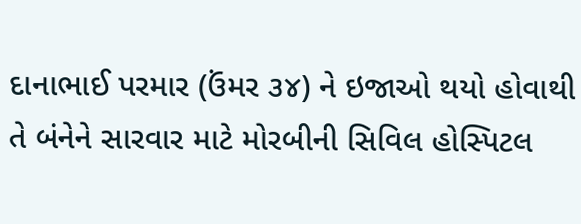દાનાભાઈ પરમાર (ઉંમર ૩૪) ને ઇજાઓ થયો હોવાથી તે બંનેને સારવાર માટે મોરબીની સિવિલ હોસ્પિટલ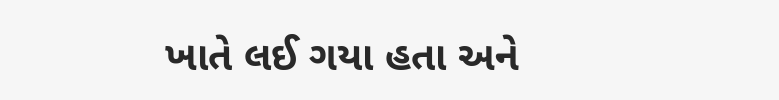ખાતે લઈ ગયા હતા અને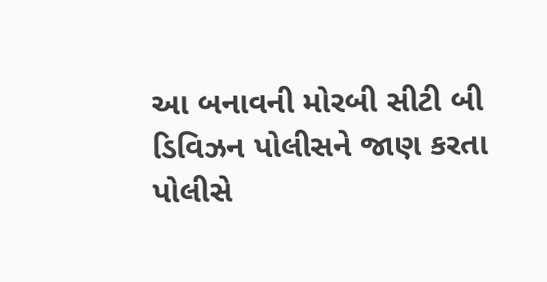આ બનાવની મોરબી સીટી બી ડિવિઝન પોલીસને જાણ કરતા પોલીસે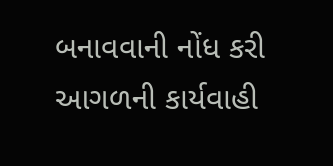બનાવવાની નોંધ કરી આગળની કાર્યવાહી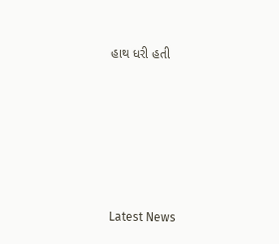હાથ ધરી હતી






Latest News